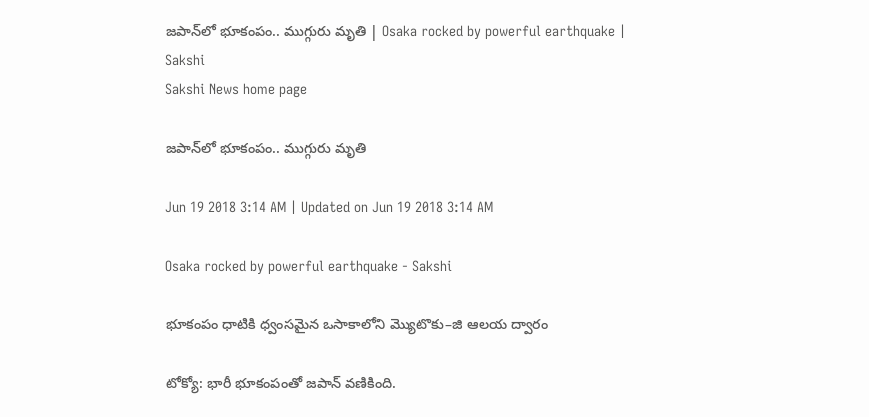జపాన్‌లో భూకంపం.. ముగ్గురు మృతి | Osaka rocked by powerful earthquake | Sakshi
Sakshi News home page

జపాన్‌లో భూకంపం.. ముగ్గురు మృతి

Jun 19 2018 3:14 AM | Updated on Jun 19 2018 3:14 AM

Osaka rocked by powerful earthquake - Sakshi

భూకంపం ధాటికి ధ్వంసమైన ఒసాకాలోని మ్యొటొకు–జి ఆలయ ద్వారం

టోక్యో: భారీ భూకంపంతో జపాన్‌ వణికింది.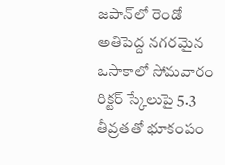జపాన్‌లో రెండో అతిపెద్ద నగరమైన ఒసాకాలో సోమవారం రిక్టర్‌ స్కేలుపై 5.3 తీవ్రతతో భూకంపం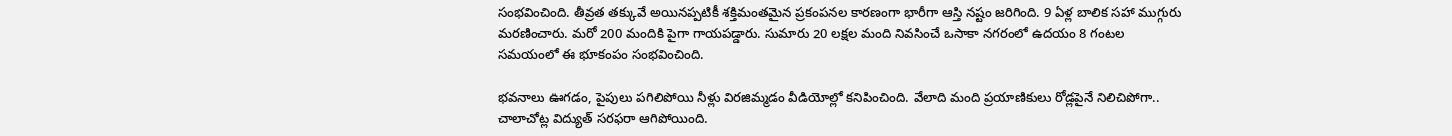సంభవించింది. తీవ్రత తక్కువే అయినప్పటికీ శక్తిమంతమైన ప్రకంపనల కారణంగా భారీగా ఆస్తి నష్టం జరిగింది. 9 ఏళ్ల బాలిక సహా ముగ్గురు మరణించారు. మరో 200 మందికి పైగా గాయపడ్డారు. సుమారు 20 లక్షల మంది నివసించే ఒసాకా నగరంలో ఉదయం 8 గంటల సమయంలో ఈ భూకంపం సంభవించింది.

భవనాలు ఊగడం, పైపులు పగిలిపోయి నీళ్లు విరజిమ్మడం వీడియోల్లో కనిపించింది. వేలాది మంది ప్రయాణికులు రోడ్లపైనే నిలిచిపోగా.. చాలాచోట్ల విద్యుత్‌ సరఫరా ఆగిపోయింది.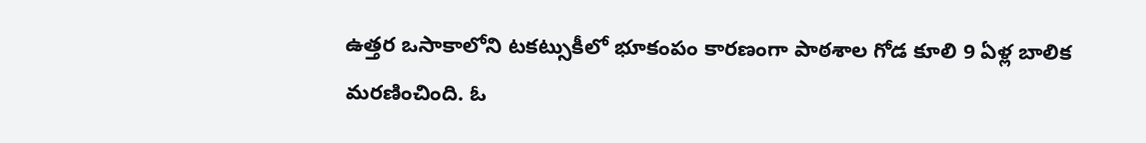ఉత్తర ఒసాకాలోని టకట్సుకీలో భూకంపం కారణంగా పాఠశాల గోడ కూలి 9 ఏళ్ల బాలిక మరణించింది. ఓ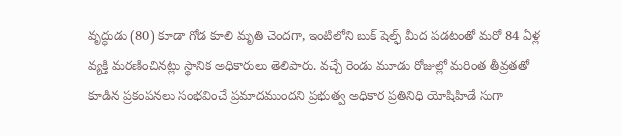వృద్ధుడు (80) కూడా గోడ కూలి మృతి చెందగా, ఇంటిలోని బుక్‌ షెల్ఫ్‌ మీద పడటంతో మరో 84 ఏళ్ల వ్యక్తి మరణించినట్లు స్థానిక అధికారులు తెలిపారు. వచ్చే రెండు మూడు రోజుల్లో మరింత తీవ్రతతో కూడిన ప్రకంపనలు సంభవించే ప్రమాదముందని ప్రభుత్వ అధికార ప్రతినిధి యోషిహిడే సుగా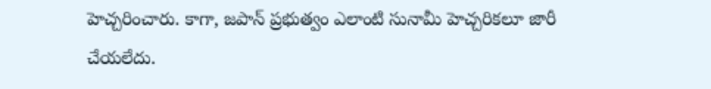హెచ్చరించారు. కాగా, జపాన్‌ ప్రభుత్వం ఎలాంటి సునామీ హెచ్చరికలూ జారీ చేయలేదు.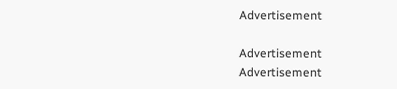Advertisement

Advertisement
Advertisement